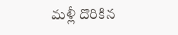మళ్లీ దొరికిన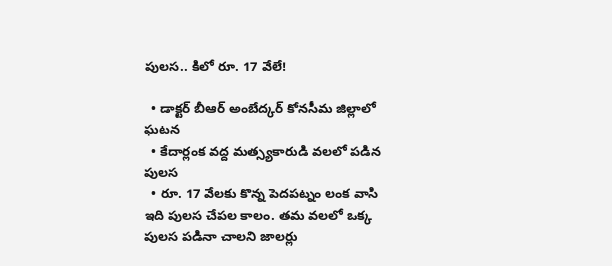పులస.. కిలో రూ. 17 వేలే!

  • డాక్టర్ బీఆర్ అంబేద్కర్ కోనసీమ జిల్లాలో ఘటన
  • కేదార్లంక వద్ద మత్స్యకారుడి వలలో పడిన పులస
  • రూ. 17 వేలకు కొన్న పెదపట్నం లంక వాసి
ఇది పులస చేపల కాలం. తమ వలలో ఒక్క పులస పడినా చాలని జాలర్లు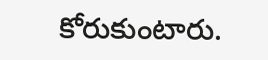కోరుకుంటారు.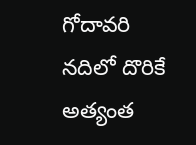గోదావరి నదిలో దొరికే అత్యంత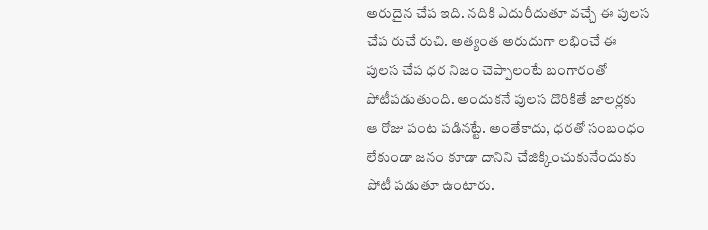అరుదైన చేప ఇది. నదికి ఎదురీదుతూ వచ్చే ఈ పులస చేప రుచే రుచి. అత్యంత అరుదుగా లభించే ఈ పులస చేప ధర నిజం చెప్పాలంటే బంగారంతో పోటీపడుతుంది. అందుకనే పులస దొరికితే జాలర్లకు ఆ రోజు పంట పడినట్టే. అంతేకాదు, ధరతో సంబంధం లేకుండా జనం కూడా దానిని చేజిక్కించుకునేందుకు పోటీ పడుతూ ఉంటారు.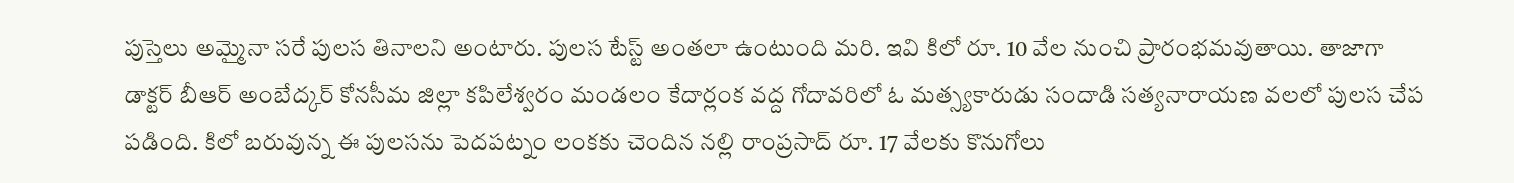పుస్తెలు అమ్మైనా సరే పులస తినాలని అంటారు. పులస టేస్ట్ అంతలా ఉంటుంది మరి. ఇవి కిలో రూ. 10 వేల నుంచి ప్రారంభమవుతాయి. తాజాగా డాక్టర్ బీఆర్ అంబేద్కర్ కోనసీమ జిల్లా కపిలేశ్వరం మండలం కేదార్లంక వద్ద గోదావరిలో ఓ మత్స్యకారుడు సందాడి సత్యనారాయణ వలలో పులస చేప పడింది. కిలో బరువున్న ఈ పులసను పెదపట్నం లంకకు చెందిన నల్లి రాంప్రసాద్ రూ. 17 వేలకు కొనుగోలు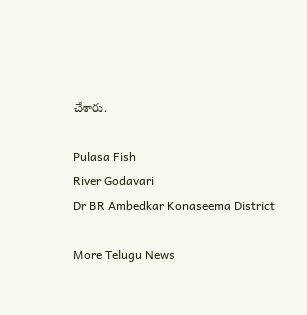చేశారు.

Pulasa Fish
River Godavari
Dr BR Ambedkar Konaseema District

More Telugu News